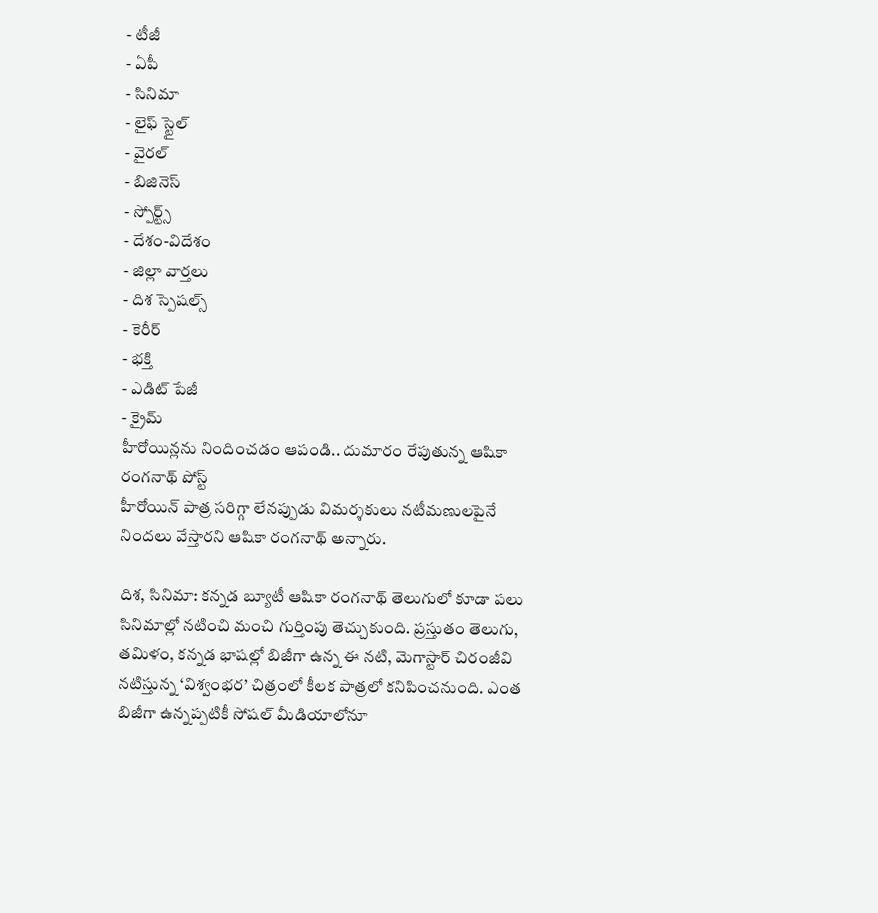- టీజీ
- ఏపీ
- సినిమా
- లైఫ్ స్టైల్
- వైరల్
- బిజినెస్
- స్పోర్ట్స్
- దేశం-విదేశం
- జిల్లా వార్తలు
- దిశ స్పెషల్స్
- కెరీర్
- భక్తి
- ఎడిట్ పేజీ
- క్రైమ్
హీరోయిన్లను నిందించడం ఆపండి.. దుమారం రేపుతున్న ఆషికా రంగనాథ్ పోస్ట్
హీరోయిన్ పాత్ర సరిగ్గా లేనప్పుడు విమర్శకులు నటీమణులపైనే నిందలు వేస్తారని ఆషికా రంగనాథ్ అన్నారు.

దిశ, సినిమా: కన్నడ బ్యూటీ ఆషికా రంగనాథ్ తెలుగులో కూడా పలు సినిమాల్లో నటించి మంచి గుర్తింపు తెచ్చుకుంది. ప్రస్తుతం తెలుగు, తమిళం, కన్నడ భాషల్లో బిజీగా ఉన్న ఈ నటి, మెగాస్టార్ చిరంజీవి నటిస్తున్న ‘విశ్వంభర’ చిత్రంలో కీలక పాత్రలో కనిపించనుంది. ఎంత బిజీగా ఉన్నప్పటికీ సోషల్ మీడియాలోనూ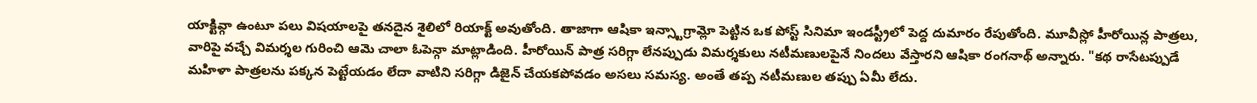యాక్టివ్గా ఉంటూ పలు విషయాలపై తనదైన శైలిలో రియాక్ట్ అవుతోంది. తాజాగా ఆషికా ఇన్స్టాగ్రామ్లో పెట్టిన ఒక పోస్ట్ సినిమా ఇండస్ట్రీలో పెద్ద దుమారం రేపుతోంది. మూవీస్లో హీరోయిన్ల పాత్రలు, వారిపై వచ్చే విమర్శల గురించి ఆమె చాలా ఓపెన్గా మాట్లాడింది. హీరోయిన్ పాత్ర సరిగ్గా లేనప్పుడు విమర్శకులు నటీమణులపైనే నిందలు వేస్తారని ఆషికా రంగనాథ్ అన్నారు. "కథ రాసేటప్పుడే మహిళా పాత్రలను పక్కన పెట్టేయడం లేదా వాటిని సరిగ్గా డిజైన్ చేయకపోవడం అసలు సమస్య. అంతే తప్ప నటీమణుల తప్పు ఏమీ లేదు.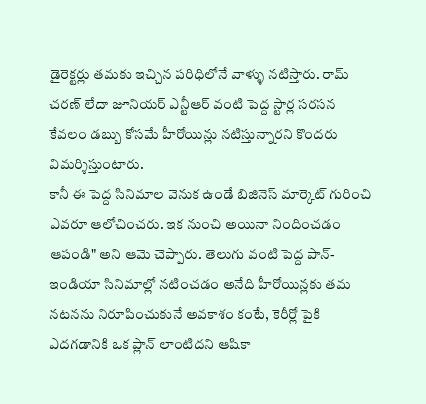డైరెక్టర్లు తమకు ఇచ్చిన పరిధిలోనే వాళ్ళు నటిస్తారు. రామ్ చరణ్ లేదా జూనియర్ ఎన్టీఆర్ వంటి పెద్ద స్టార్ల సరసన కేవలం డబ్బు కోసమే హీరోయిన్లు నటిస్తున్నారని కొందరు విమర్శిస్తుంటారు.
కానీ ఈ పెద్ద సినిమాల వెనుక ఉండే బిజినెస్ మార్కెట్ గురించి ఎవరూ ఆలోచించరు. ఇక నుంచి అయినా నిందించడం ఆపండి" అని ఆమె చెప్పారు. తెలుగు వంటి పెద్ద పాన్-ఇండియా సినిమాల్లో నటించడం అనేది హీరోయిన్లకు తమ నటనను నిరూపించుకునే అవకాశం కంటే, కెరీర్లో పైకి ఎదగడానికి ఒక ప్లాన్ లాంటిదని ఆషికా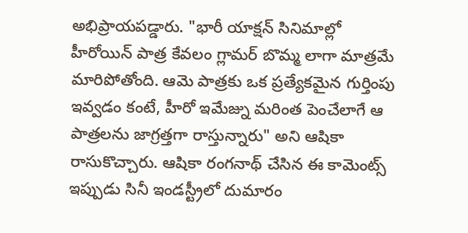అభిప్రాయపడ్డారు. "భారీ యాక్షన్ సినిమాల్లో హీరోయిన్ పాత్ర కేవలం గ్లామర్ బొమ్మ లాగా మాత్రమే మారిపోతోంది. ఆమె పాత్రకు ఒక ప్రత్యేకమైన గుర్తింపు ఇవ్వడం కంటే, హీరో ఇమేజ్ను మరింత పెంచేలాగే ఆ పాత్రలను జాగ్రత్తగా రాస్తున్నారు" అని ఆషికా రాసుకొచ్చారు. ఆషికా రంగనాథ్ చేసిన ఈ కామెంట్స్ ఇప్పుడు సినీ ఇండస్ట్రీలో దుమారం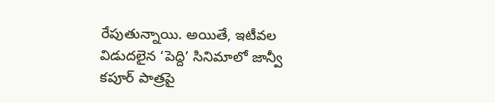రేపుతున్నాయి. అయితే, ఇటీవల విడుదలైన ‘పెద్ది’ సినిమాలో జాన్వీ కపూర్ పాత్రపై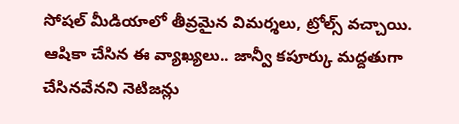సోషల్ మీడియాలో తీవ్రమైన విమర్శలు, ట్రోల్స్ వచ్చాయి. ఆషికా చేసిన ఈ వ్యాఖ్యలు.. జాన్వీ కపూర్కు మద్దతుగా చేసినవేనని నెటిజన్లు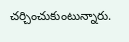చర్చించుకుంటున్నారు.